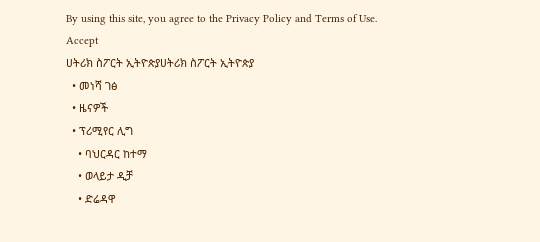By using this site, you agree to the Privacy Policy and Terms of Use.
Accept
ሀትሪክ ስፖርት ኢትዮጵያሀትሪክ ስፖርት ኢትዮጵያ
  • መነሻ ገፅ
  • ዜናዎች
  • ፕሪሚየር ሊግ
    • ባህርዳር ከተማ
    • ወላይታ ዲቻ
    • ድሬዳዋ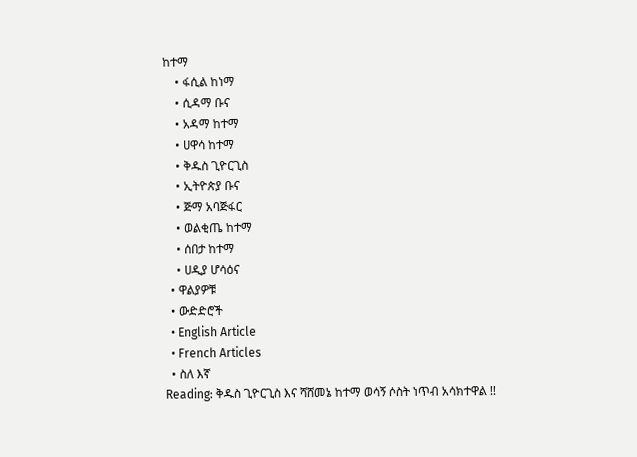ከተማ
    • ፋሲል ከነማ
    • ሲዳማ ቡና
    • አዳማ ከተማ
    • ሀዋሳ ከተማ
    • ቅዱስ ጊዮርጊስ
    • ኢትዮጵያ ቡና
    • ጅማ አባጅፋር
    • ወልቂጤ ከተማ
    • ሰበታ ከተማ
    • ሀዲያ ሆሳዕና
  • ዋልያዎቹ
  • ውድድሮች
  • English Article
  • French Articles
  • ስለ እኛ
Reading: ቅዱስ ጊዮርጊስ እና ሻሸመኔ ከተማ ወሳኝ ሶስት ነጥብ አሳክተዋል !!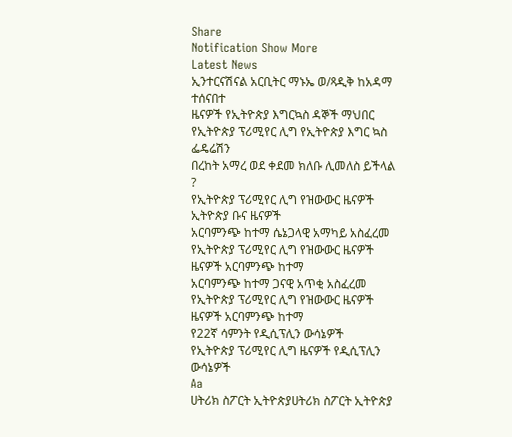Share
Notification Show More
Latest News
ኢንተርናሽናል አርቢትር ማኑኤ ወ/ጻዲቅ ከአዳማ ተሰናበተ
ዜናዎች የኢትዮጵያ እግርኳስ ዳኞች ማህበር የኢትዮጵያ ፕሪሚየር ሊግ የኢትዮጵያ እግር ኳስ ፌዴሬሽን
በረከት አማረ ወደ ቀደመ ክለቡ ሊመለስ ይችላል ?
የኢትዮጵያ ፕሪሚየር ሊግ የዝውውር ዜናዎች ኢትዮጵያ ቡና ዜናዎች
አርባምንጭ ከተማ ሴኔጋላዊ አማካይ አስፈረመ
የኢትዮጵያ ፕሪሚየር ሊግ የዝውውር ዜናዎች ዜናዎች አርባምንጭ ከተማ
አርባምንጭ ከተማ ጋናዊ አጥቂ አስፈረመ
የኢትዮጵያ ፕሪሚየር ሊግ የዝውውር ዜናዎች ዜናዎች አርባምንጭ ከተማ
የ22ኛ ሳምንት የዲሲፕሊን ውሳኔዎች
የኢትዮጵያ ፕሪሚየር ሊግ ዜናዎች የዲሲፕሊን ውሳኔዎች
Aa
ሀትሪክ ስፖርት ኢትዮጵያሀትሪክ ስፖርት ኢትዮጵያ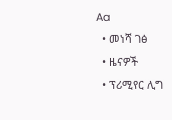Aa
  • መነሻ ገፅ
  • ዜናዎች
  • ፕሪሚየር ሊግ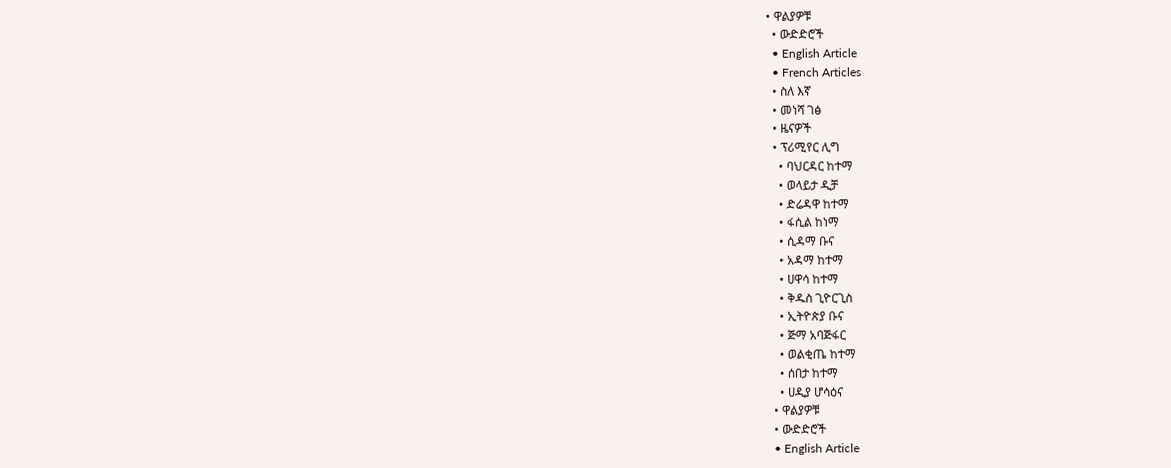• ዋልያዎቹ
  • ውድድሮች
  • English Article
  • French Articles
  • ስለ እኛ
  • መነሻ ገፅ
  • ዜናዎች
  • ፕሪሚየር ሊግ
    • ባህርዳር ከተማ
    • ወላይታ ዲቻ
    • ድሬዳዋ ከተማ
    • ፋሲል ከነማ
    • ሲዳማ ቡና
    • አዳማ ከተማ
    • ሀዋሳ ከተማ
    • ቅዱስ ጊዮርጊስ
    • ኢትዮጵያ ቡና
    • ጅማ አባጅፋር
    • ወልቂጤ ከተማ
    • ሰበታ ከተማ
    • ሀዲያ ሆሳዕና
  • ዋልያዎቹ
  • ውድድሮች
  • English Article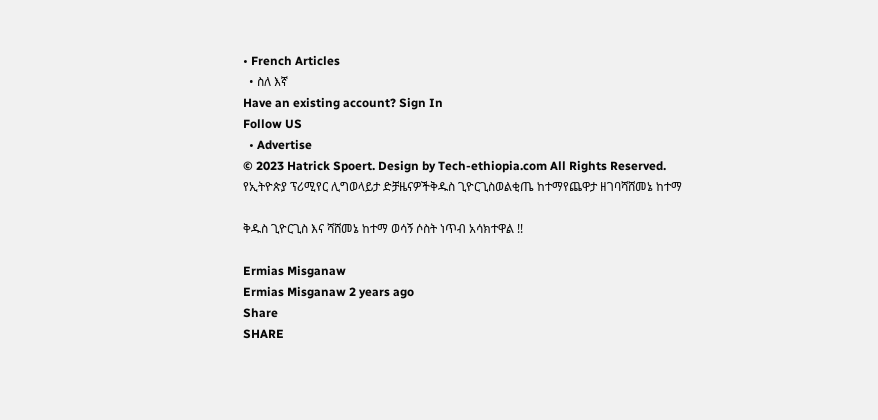• French Articles
  • ስለ እኛ
Have an existing account? Sign In
Follow US
  • Advertise
© 2023 Hatrick Spoert. Design by Tech-ethiopia.com All Rights Reserved.
የኢትዮጵያ ፕሪሚየር ሊግወላይታ ድቻዜናዎችቅዱስ ጊዮርጊስወልቂጤ ከተማየጨዋታ ዘገባሻሸመኔ ከተማ

ቅዱስ ጊዮርጊስ እና ሻሸመኔ ከተማ ወሳኝ ሶስት ነጥብ አሳክተዋል !!

Ermias Misganaw
Ermias Misganaw 2 years ago
Share
SHARE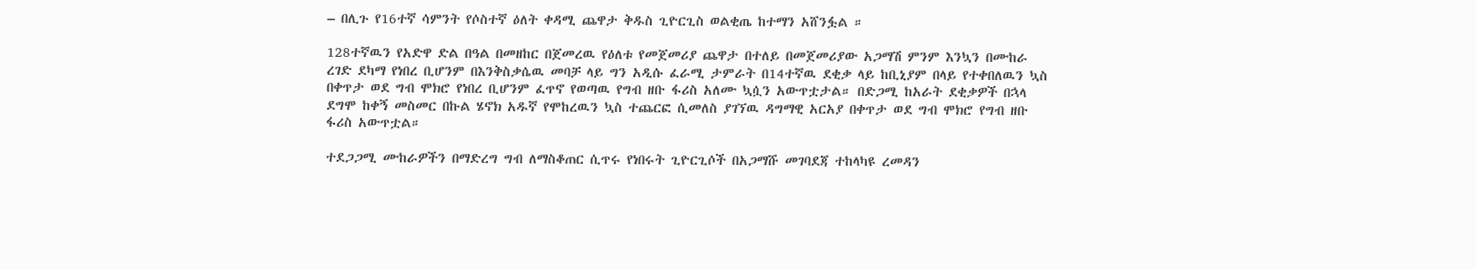– በሊጉ የ16ተኛ ሳምንት የሶስተኛ ዕለት ቀዳሚ ጨዋታ ቅዱስ ጊዮርጊስ ወልቂጤ ከተማን አሸንፏል ።

128ተኛዉን የአድዋ ድል በዓል በመዘከር በጀመረዉ የዕለቱ የመጀመሪያ ጨዋታ በተለይ በመጀመሪያው አጋማሽ ምንም እንኳን በሙከራ ረገድ ደካማ የነበረ ቢሆንም በእንቅስቃሴዉ መባቻ ላይ ግን አዲሱ ፈራሚ ታምራት በ14ተኛዉ ደቂቃ ላይ ከቢኒያም በላይ የተቀበለዉን ኳስ በቀጥታ ወደ ግብ ሞክሮ የነበረ ቢሆንም ፈጥኖ የወጣዉ የግብ ዘቡ ፋሪስ አለሙ ኳሷን አውጥቷታል። በድጋሚ ከአራት ደቂቃዎች በኋላ ደግሞ ከቀኝ መስመር በኩል ሄኖክ አዱኛ የሞከረዉን ኳስ ተጨርፎ ሲመለስ ያገኘዉ ዳግማዊ አርአያ በቀጥታ ወደ ግብ ሞክሮ የግብ ዘቡ ፋሪስ አውጥቷል።

ተደጋጋሚ ሙከራዎችን በማድረግ ግብ ለማስቆጠር ሲጥሩ የነበሩት ጊዮርጊሶች በአጋማሹ መገባደጃ ተከላካዩ ረመዳን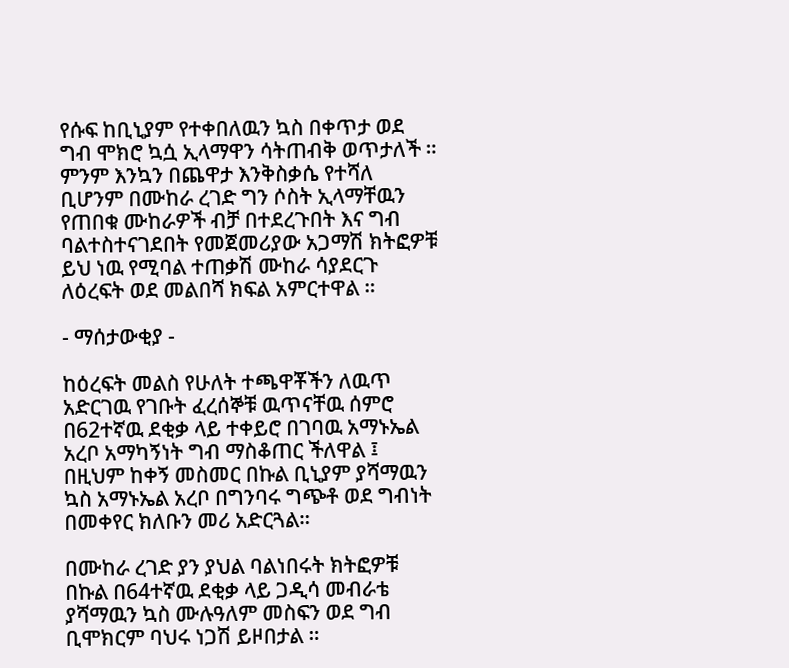የሱፍ ከቢኒያም የተቀበለዉን ኳስ በቀጥታ ወደ ግብ ሞክሮ ኳሷ ኢላማዋን ሳትጠብቅ ወጥታለች ። ምንም እንኳን በጨዋታ እንቅስቃሴ የተሻለ ቢሆንም በሙከራ ረገድ ግን ሶስት ኢላማቸዉን የጠበቁ ሙከራዎች ብቻ በተደረጉበት እና ግብ ባልተስተናገደበት የመጀመሪያው አጋማሽ ክትፎዎቹ ይህ ነዉ የሚባል ተጠቃሽ ሙከራ ሳያደርጉ ለዕረፍት ወደ መልበሻ ክፍል አምርተዋል ።

- ማሰታውቂያ -

ከዕረፍት መልስ የሁለት ተጫዋቾችን ለዉጥ አድርገዉ የገቡት ፈረሰኞቹ ዉጥናቸዉ ሰምሮ በ62ተኛዉ ደቂቃ ላይ ተቀይሮ በገባዉ አማኑኤል አረቦ አማካኝነት ግብ ማስቆጠር ችለዋል ፤ በዚህም ከቀኝ መስመር በኩል ቢኒያም ያሻማዉን ኳስ አማኑኤል አረቦ በግንባሩ ግጭቶ ወደ ግብነት በመቀየር ክለቡን መሪ አድርጓል።

በሙከራ ረገድ ያን ያህል ባልነበሩት ክትፎዎቹ በኩል በ64ተኛዉ ደቂቃ ላይ ጋዲሳ መብራቴ ያሻማዉን ኳስ ሙሉዓለም መስፍን ወደ ግብ ቢሞክርም ባህሩ ነጋሽ ይዞበታል ።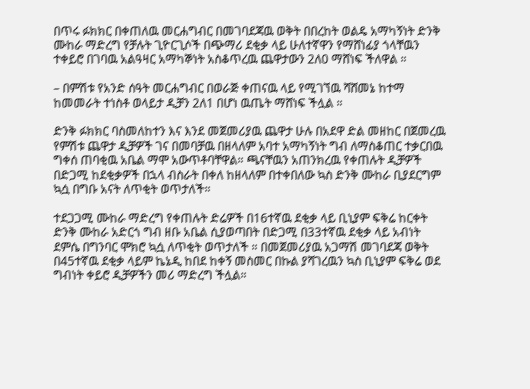በጥሩ ፉክክር በቀጠለዉ መርሐግብር በመገባደጃዉ ወቅት በበረከት ወልዴ አማካኝነት ድንቅ ሙከራ ማድረግ የቻሉት ጊዮርጊሶች በጭማሪ ደቂቃ ላይ ሁለተኛዋን የማሸነፊያ ጎላቸዉን ተቀይሮ በገባዉ አልዓዛር አማካኞነት አስቆጥረዉ ጨዋታውን 2ለ0 ማሸነፍ ችለዋል ።

– በምሽቱ የአንድ ሰዓት መርሐግብር በወራጅ ቀጠናዉ ላይ የሚገኘዉ ሻሸመኔ ከተማ ከመመራት ተነስቶ ወላይታ ዲቻን 2ለ1 በሆነ ዉጤት ማሸነፍ ችሏል ።

ድንቅ ፉክክር ባስመለከተን እና እንደ መጀመሪያዉ ጨዋታ ሁሉ በአደዋ ድል መዘከር በጀመረዉ የምሽቱ ጨዋታ ዲቻዎች ገና በመባቻዉ በዘላለም አባተ አማካኝነት ግብ ለማስቆጠር ተቃርበዉ ግቀሰ ጠባቂዉ አቤል ማሞ አውጥቶባቸዋል። ጫናቸዉን አጠንክረዉ የቀጠሉት ዲቻዎች በድጋሚ ከደቂቃዎች በኋላ ብስራት በቀለ ከዘላለም በተቀበለው ኳስ ድንቅ ሙከራ ቢያደርግም ኳሷ በግቡ አናት ለጥቂት ወጥታለች።

ተደጋጋሚ ሙከራ ማድረግ የቀጠሉት ድሬዎች በ16ተኛዉ ደቂቃ ላይ ቢኒያም ፍቅሬ ከርቀት ድንቅ ሙከራ አድርጎ ግብ ዘቡ አቤል ሲያወጣበት በድጋሚ በ33ተኛዉ ደቂቃ ላይ አብነት ደምሴ በግንባር ሞክሮ ኳሷ ለጥቂት ወጥታለች ። በመጀመሪያዉ አጋማሽ መገባደጃ ወቅት በ45ተኛዉ ደቂቃ ላይም ኬኔዲ ከበደ ከቀኝ መስመር በኩል ያሻገረዉን ኳስ ቢኒያም ፍቅሬ ወደ ግብነት ቀይሮ ዲቻዎችን መሪ ማድረግ ችሏል።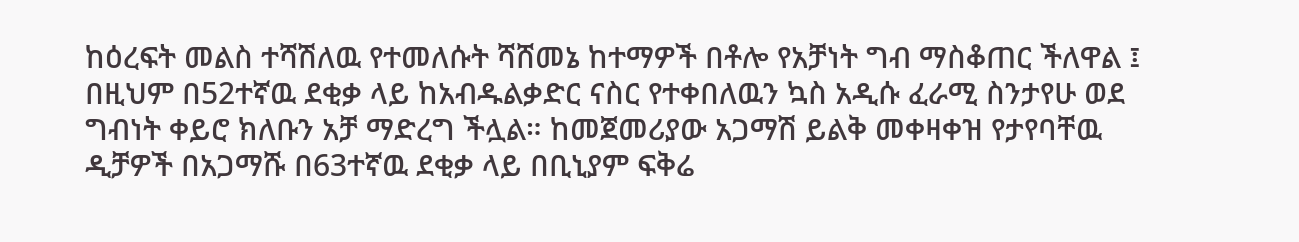ከዕረፍት መልስ ተሻሽለዉ የተመለሱት ሻሸመኔ ከተማዎች በቶሎ የአቻነት ግብ ማስቆጠር ችለዋል ፤ በዚህም በ52ተኛዉ ደቂቃ ላይ ከአብዱልቃድር ናስር የተቀበለዉን ኳስ አዲሱ ፈራሚ ስንታየሁ ወደ ግብነት ቀይሮ ክለቡን አቻ ማድረግ ችሏል። ከመጀመሪያው አጋማሽ ይልቅ መቀዛቀዝ የታየባቸዉ ዲቻዎች በአጋማሹ በ63ተኛዉ ደቂቃ ላይ በቢኒያም ፍቅሬ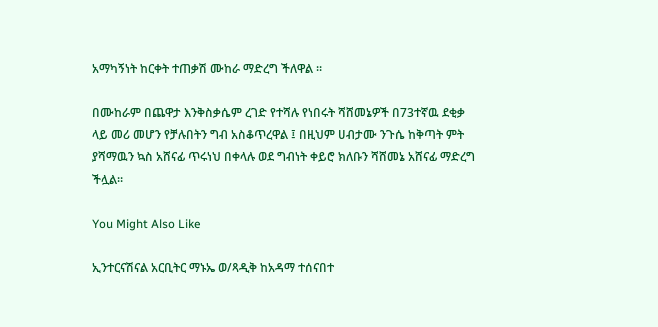አማካኝነት ከርቀት ተጠቃሽ ሙከራ ማድረግ ችለዋል ።

በሙከራም በጨዋታ እንቅስቃሴም ረገድ የተሻሉ የነበሩት ሻሸመኔዎች በ73ተኛዉ ደቂቃ ላይ መሪ መሆን የቻሉበትን ግብ አስቆጥረዋል ፤ በዚህም ሀብታሙ ንጉሴ ከቅጣት ምት ያሻማዉን ኳስ አሸናፊ ጥሩነህ በቀላሉ ወደ ግብነት ቀይሮ ክለቡን ሻሸመኔ አሸናፊ ማድረግ ችሏል።

You Might Also Like

ኢንተርናሽናል አርቢትር ማኑኤ ወ/ጻዲቅ ከአዳማ ተሰናበተ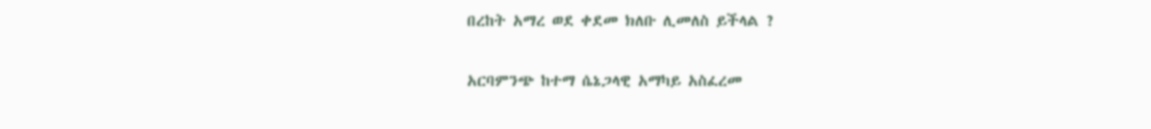በረከት አማረ ወደ ቀደመ ክለቡ ሊመለስ ይችላል ?

አርባምንጭ ከተማ ሴኔጋላዊ አማካይ አስፈረመ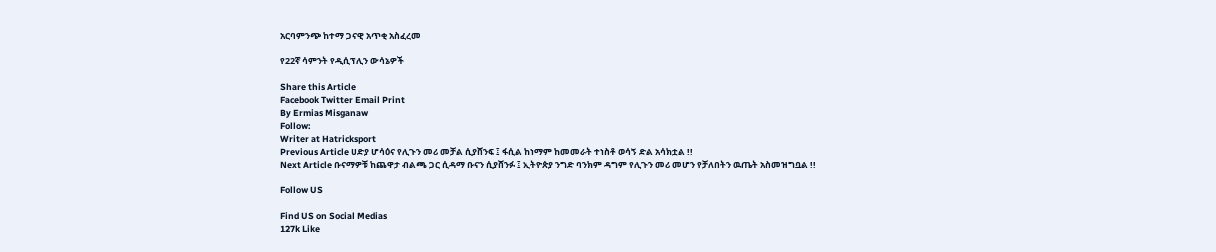አርባምንጭ ከተማ ጋናዊ አጥቂ አስፈረመ

የ22ኛ ሳምንት የዲሲፕሊን ውሳኔዎች

Share this Article
Facebook Twitter Email Print
By Ermias Misganaw
Follow:
Writer at Hatricksport
Previous Article ሀድያ ሆሳዕና የሊጉን መሪ መቻል ሲያሸንፍ ፤ ፋሲል ከነማም ከመመራት ተነስቶ ወሳኝ ድል አሳክቷል !!
Next Article ቡናማዎቹ ከጨዋታ ብልጫ ጋር ሲዳማ ቡናን ሲያሸንፉ ፤ ኢትዮጵያ ንግድ ባንክም ዳግም የሊጉን መሪ መሆን የቻለበትን ዉጤት አስመዝግቧል !!

Follow US

Find US on Social Medias
127k Like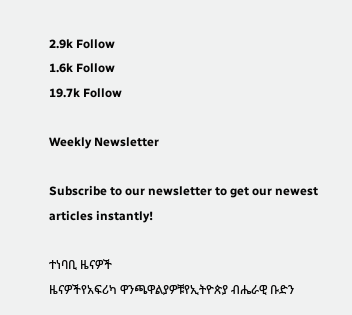2.9k Follow
1.6k Follow
19.7k Follow

Weekly Newsletter

Subscribe to our newsletter to get our newest articles instantly!

ተነባቢ ዜናዎች
ዜናዎችየአፍሪካ ዋንጫዋልያዎቹየኢትዮጵያ ብሔራዊ ቡድን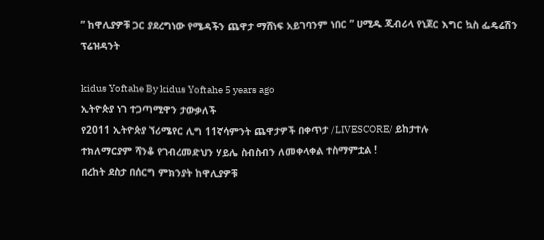” ከዋሊያዎቹ ጋር ያደረግነው የሜዳችን ጨዋታ ማሸነፍ አይገባንም ነበር ” ሀሚዱ ጂብሪላ የኒጀር እግር ኳስ ፌዴሬሽን ፕሬዝዳንት

kidus Yoftahe By kidus Yoftahe 5 years ago
ኢትዮጵያ ነገ ተጋጣሚዋን ታውቃለች
የ2011 ኢትዮጵያ ኘሪሜየር ሊግ 11ኛሳምንት ጨዋታዎች በቀጥታ /LIVESCORE/ ይከታተሉ
ተክለማርያም ሻንቆ የገብረመድህን ሃይሌ ስብስብን ለመቀላቀል ተስማምቷል !
በረከት ደስታ በሰርግ ምክንያት ከዋሊያዎቹ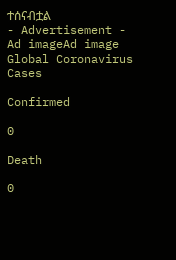ተሰናብቷል
- Advertisement -
Ad imageAd image
Global Coronavirus Cases

Confirmed

0

Death

0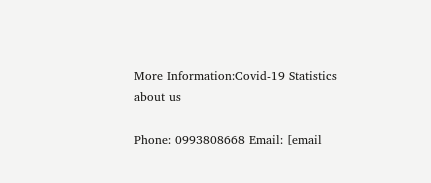More Information:Covid-19 Statistics
about us

Phone: 0993808668 Email: [email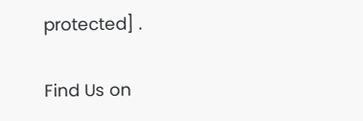protected] .

Find Us on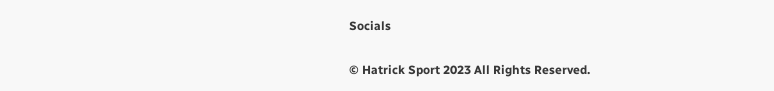Socials

© Hatrick Sport 2023 All Rights Reserved.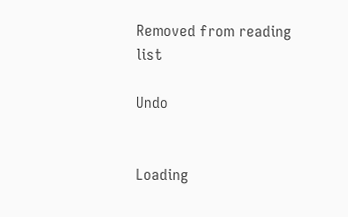Removed from reading list

Undo


Loading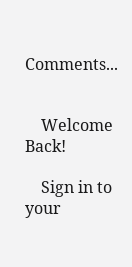Comments...


    Welcome Back!

    Sign in to your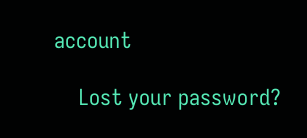account

    Lost your password?